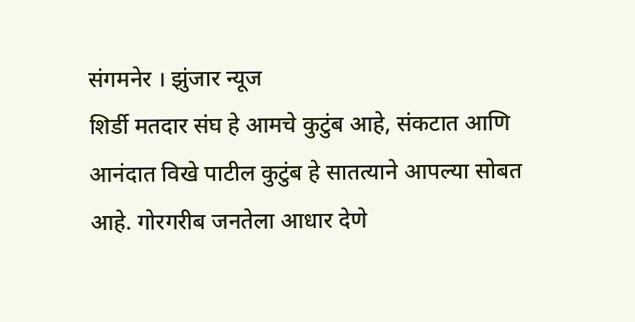संगमनेर । झुंजार न्यूज
शिर्डी मतदार संघ हे आमचे कुटुंब आहे, संकटात आणि आनंदात विखे पाटील कुटुंब हे सातत्याने आपल्या सोबत आहे. गोरगरीब जनतेला आधार देणे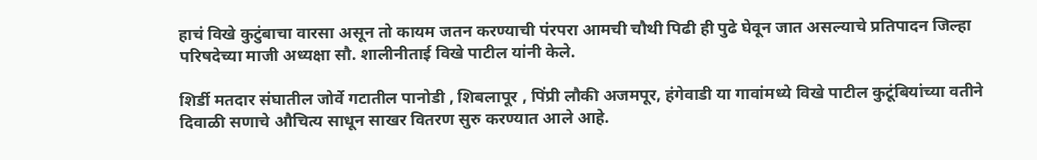हाचं विखे कुटुंबाचा वारसा असून तो कायम जतन करण्याची पंरपरा आमची चौथी पिढी ही पुढे घेवून जात असल्याचे प्रतिपादन जिल्हा परिषदेच्या माजी अध्यक्षा सौ. शालीनीताई विखे पाटील यांनी केले.

शिर्डी मतदार संघातील जोर्वे गटातील पानोडी , शिबलापूर , पिंप्री लौकी अजमपूर, हंगेवाडी या गावांमध्ये विखे पाटील कुटूंबियांच्या वतीने दिवाळी सणाचे औचित्य साधून साखर वितरण सुरु करण्यात आले आहे.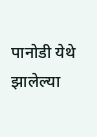पानोडी येथे झालेल्या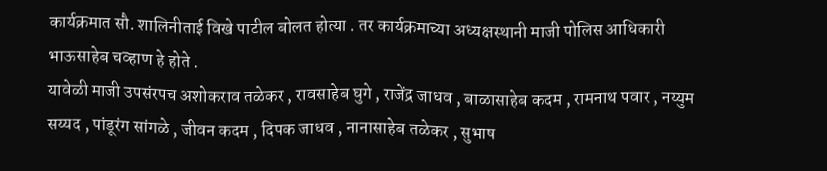कार्यक्रमात सौ. शालिनीताई विखे पाटील बोलत होत्या . तर कार्यक्रमाच्या अध्यक्षस्थानी माजी पोलिस आधिकारी भाऊसाहेब चव्हाण हे होते .
यावेळी माजी उपसंरपच अशोकराव तळेकर , रावसाहेब घुगे , राजेंद्र जाधव , बाळासाहेब कदम , रामनाथ पवार , नय्युम सय्यद , पांडूरंग सांगळे , जीवन कदम , दिपक जाधव , नानासाहेब तळेकर , सुभाष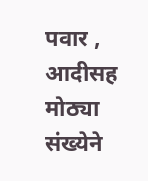पवार , आदीसह मोठ्या संख्येने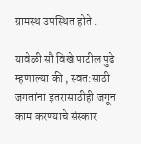ग्रामस्थ उपस्थित होते .

यावेळी सौ विखे पाटील पुढे म्हणाल्या की , स्वत:साठी जगतांना इतरासाठीही जगून काम करण्याचे संस्कार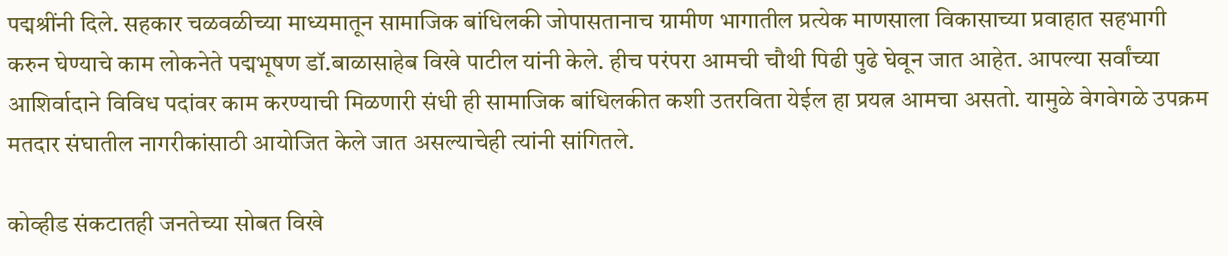पद्मश्रींनी दिले. सहकार चळवळीच्या माध्यमातून सामाजिक बांधिलकी जोपासतानाच ग्रामीण भागातील प्रत्येक माणसाला विकासाच्या प्रवाहात सहभागी करुन घेण्याचे काम लोकनेते पद्मभूषण डॉ.बाळासाहेब विखे पाटील यांनी केले. हीच परंपरा आमची चौथी पिढी पुढे घेवून जात आहेत. आपल्या सर्वांच्या आशिर्वादाने विविध पदांवर काम करण्याची मिळणारी संधी ही सामाजिक बांधिलकीत कशी उतरविता येईल हा प्रयत्न आमचा असतो. यामुळे वेगवेगळे उपक्रम मतदार संघातील नागरीकांसाठी आयोजित केले जात असल्याचेही त्यांनी सांगितले.

कोव्हीड संकटातही जनतेच्या सोबत विखे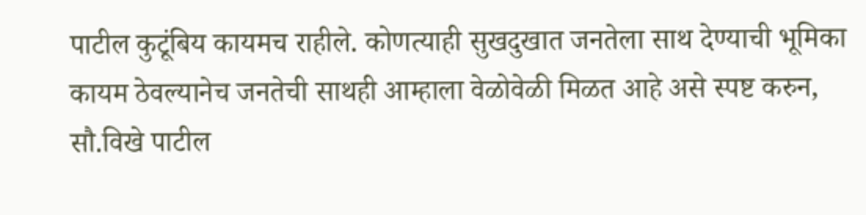पाटील कुटूंबिय कायमच राहीले. कोणत्याही सुखदुखात जनतेला साथ देण्याची भूमिका कायम ठेवल्यानेच जनतेची साथही आम्हाला वेळोवेळी मिळत आहे असे स्पष्ट करुन, सौ.विखे पाटील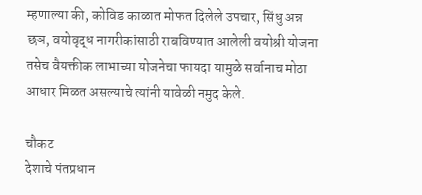म्हणाल्या की, कोविड काळात मोफत दिलेले उपचार, सिंधु अन्न छञ, वयोवृद्ध नागरीकांसाठी राबविण्यात आलेली वयोश्री योजना तसेच वैयक्तीक लाभाच्या योजनेचा फायदा यामुळे सर्वानाच मोठा आधार मिळत असल्याचे त्यांनी यावेळी नमुद केले.

चौकट
देशाचे पंतप्रधान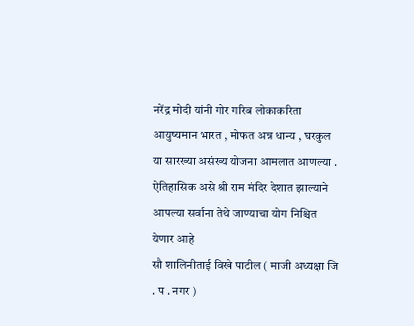नरेंद्र मोदी यांनी गोर गरिब लोकाकरिता आयुष्यमान भारत , मोफत अन्न धान्य , घरकुल या सारख्या असंख्य योजना आमलात आणल्या . ऐतिहासिक असे श्री राम मंदिर देशात झाल्याने आपल्या सर्वाना तेथे जाण्याचा योग निश्चित येणार आहे
सौ शालिनीताई विखे पाटील ( माजी अध्यक्षा जि . प . नगर )